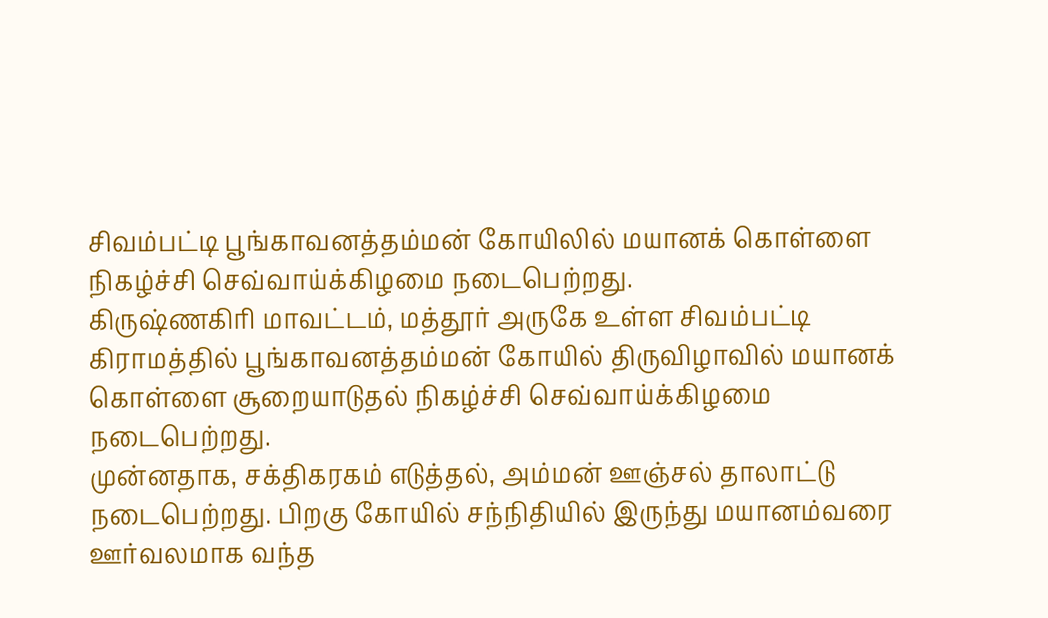சிவம்பட்டி பூங்காவனத்தம்மன் கோயிலில் மயானக் கொள்ளை நிகழ்ச்சி செவ்வாய்க்கிழமை நடைபெற்றது.
கிருஷ்ணகிரி மாவட்டம், மத்தூர் அருகே உள்ள சிவம்பட்டி கிராமத்தில் பூங்காவனத்தம்மன் கோயில் திருவிழாவில் மயானக் கொள்ளை சூறையாடுதல் நிகழ்ச்சி செவ்வாய்க்கிழமை நடைபெற்றது.
முன்னதாக, சக்திகரகம் எடுத்தல், அம்மன் ஊஞ்சல் தாலாட்டு நடைபெற்றது. பிறகு கோயில் சந்நிதியில் இருந்து மயானம்வரை ஊர்வலமாக வந்த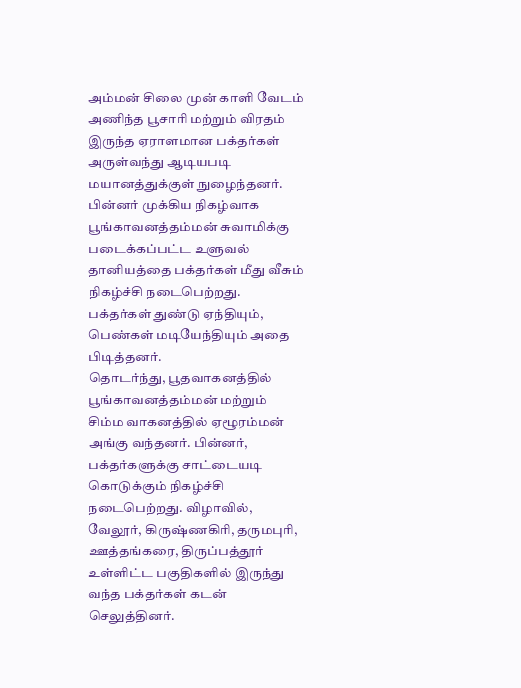அம்மன் சிலை முன் காளி வேடம் அணிந்த பூசாரி மற்றும் விரதம் இருந்த ஏராளமான பக்தர்கள் அருள்வந்து ஆடியபடி மயானத்துக்குள் நுழைந்தனர்.
பின்னர் முக்கிய நிகழ்வாக பூங்காவனத்தம்மன் சுவாமிக்கு படைக்கப்பட்ட உளுவல் தானியத்தை பக்தர்கள் மீது வீசும் நிகழ்ச்சி நடைபெற்றது. பக்தர்கள் துண்டு ஏந்தியும், பெண்கள் மடியேந்தியும் அதை பிடித்தனர்.
தொடர்ந்து, பூதவாகனத்தில் பூங்காவனத்தம்மன் மற்றும் சிம்ம வாகனத்தில் ஏழூரம்மன் அங்கு வந்தனர். பின்னர், பக்தர்களுக்கு சாட்டையடி கொடுக்கும் நிகழ்ச்சி நடைபெற்றது. விழாவில், வேலூர், கிருஷ்ணகிரி, தருமபுரி, ஊத்தங்கரை, திருப்பத்தூர் உள்ளிட்ட பகுதிகளில் இருந்து வந்த பக்தர்கள் கடன் செலுத்தினர்.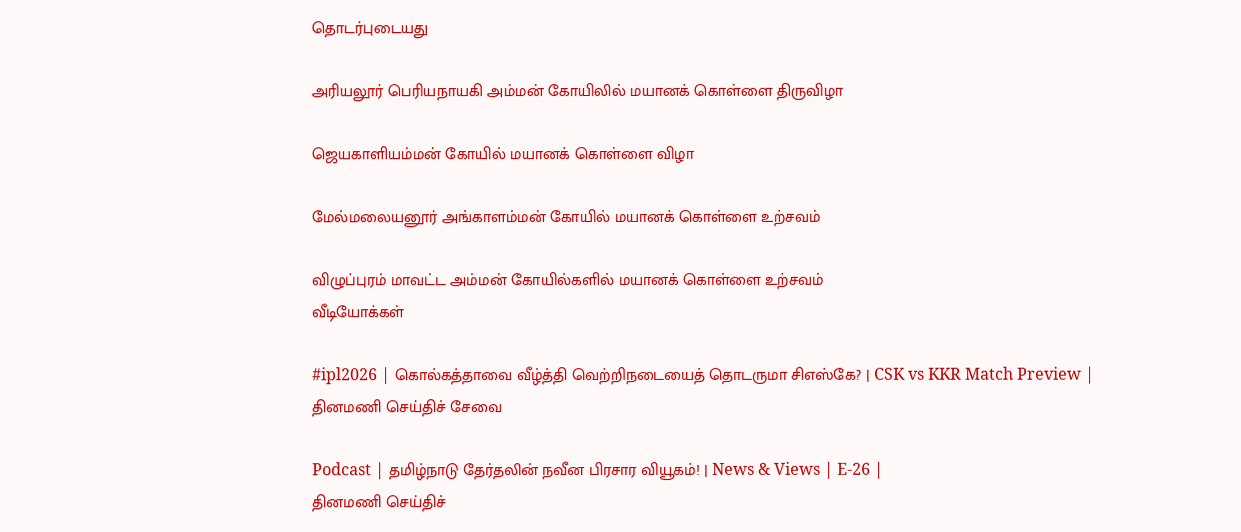தொடர்புடையது

அரியலூர் பெரியநாயகி அம்மன் கோயிலில் மயானக் கொள்ளை திருவிழா

ஜெயகாளியம்மன் கோயில் மயானக் கொள்ளை விழா

மேல்மலையனூர் அங்காளம்மன் கோயில் மயானக் கொள்ளை உற்சவம்

விழுப்புரம் மாவட்ட அம்மன் கோயில்களில் மயானக் கொள்ளை உற்சவம்
வீடியோக்கள்

#ipl2026 | கொல்கத்தாவை வீழ்த்தி வெற்றிநடையைத் தொடருமா சிஎஸ்கே? | CSK vs KKR Match Preview |
தினமணி செய்திச் சேவை

Podcast | தமிழ்நாடு தேர்தலின் நவீன பிரசார வியூகம்! | News & Views | E-26 |
தினமணி செய்திச்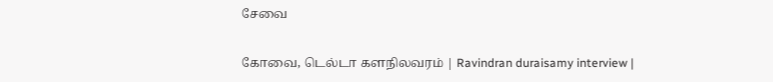சேவை

கோவை, டெல்டா களநிலவரம் | Ravindran duraisamy interview |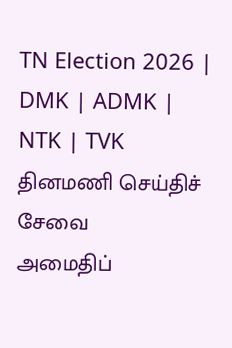TN Election 2026 | DMK | ADMK | NTK | TVK
தினமணி செய்திச் சேவை
அமைதிப்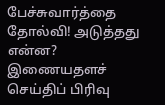பேச்சுவார்த்தை தோல்வி! அடுத்தது என்ன?
இணையதளச் செய்திப் பிரிவு